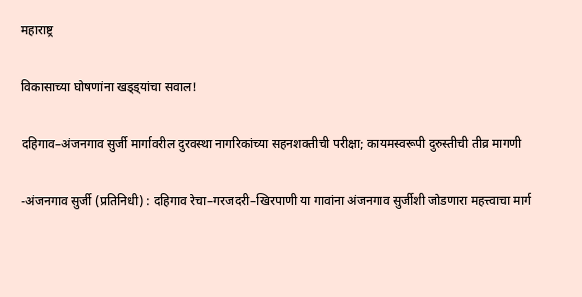महाराष्ट्र

विकासाच्या घोषणांना खड्ड्यांचा सवाल!

दहिगाव–अंजनगाव सुर्जी मार्गावरील दुरवस्था नागरिकांच्या सहनशक्तीची परीक्षा; कायमस्वरूपी दुरुस्तीची तीव्र मागणी

-अंजनगाव सुर्जी (प्रतिनिधी) : दहिगाव रेचा–गरजदरी–खिरपाणी या गावांना अंजनगाव सुर्जीशी जोडणारा महत्त्वाचा मार्ग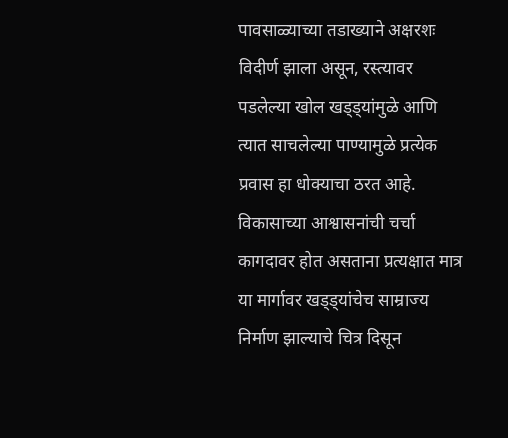पावसाळ्याच्या तडाख्याने अक्षरशः विदीर्ण झाला असून, रस्त्यावर पडलेल्या खोल खड्ड्यांमुळे आणि त्यात साचलेल्या पाण्यामुळे प्रत्येक प्रवास हा धोक्याचा ठरत आहे. विकासाच्या आश्वासनांची चर्चा कागदावर होत असताना प्रत्यक्षात मात्र या मार्गावर खड्ड्यांचेच साम्राज्य निर्माण झाल्याचे चित्र दिसून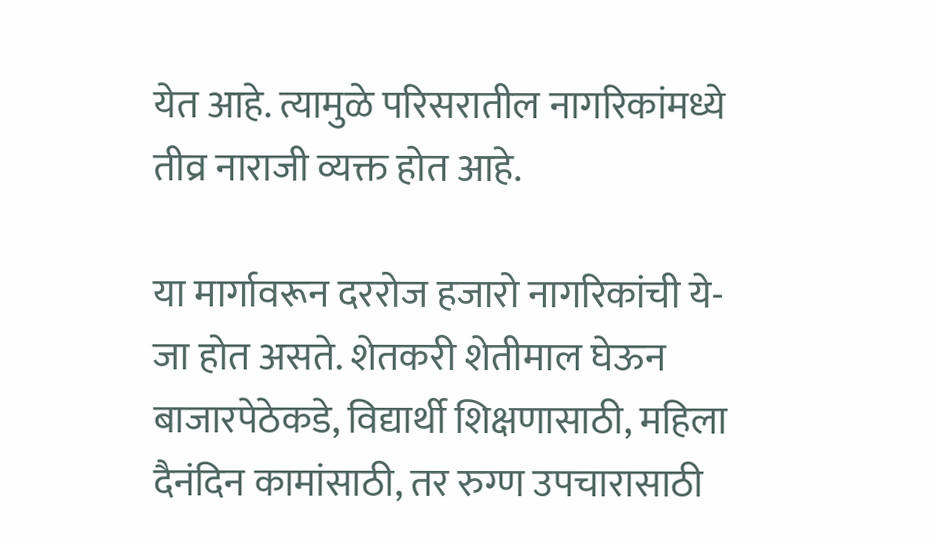येत आहे. त्यामुळे परिसरातील नागरिकांमध्ये तीव्र नाराजी व्यक्त होत आहे.

या मार्गावरून दररोज हजारो नागरिकांची ये-जा होत असते. शेतकरी शेतीमाल घेऊन बाजारपेठेकडे, विद्यार्थी शिक्षणासाठी, महिला दैनंदिन कामांसाठी, तर रुग्ण उपचारासाठी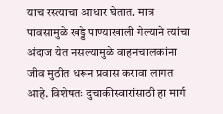याच रस्त्याचा आधार घेतात. मात्र पावसामुळे खड्डे पाण्याखाली गेल्याने त्यांचा अंदाज येत नसल्यामुळे वाहनचालकांना जीव मुठीत धरून प्रवास करावा लागत आहे. विशेषतः दुचाकीस्वारांसाठी हा मार्ग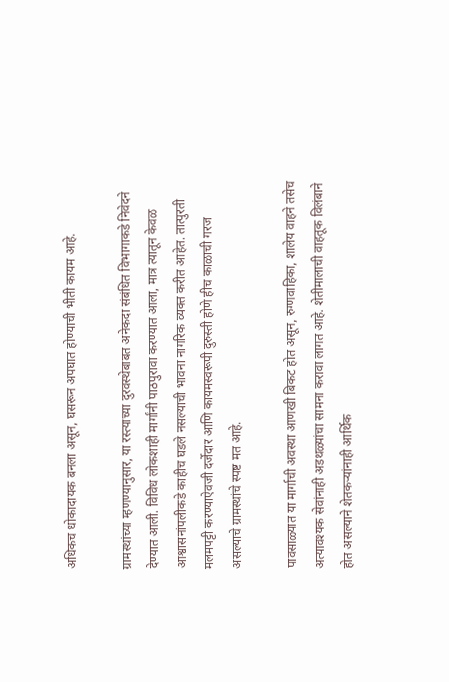अधिकच धोकादायक बनला असून, घसरून अपघात होण्याची भीती कायम आहे.

ग्रामस्थांच्या म्हणण्यानुसार, या रस्त्याच्या दुरवस्थेबाबत अनेकदा संबंधित विभागाकडे निवेदने देण्यात आली. विविध लोकशाही मार्गांनी पाठपुरावा करण्यात आला, मात्र त्यातून केवळ आश्वासनांपलीकडे काहीच घडले नसल्याची भावना नागरिक व्यक्त करीत आहेत. तात्पुरती मलमपट्टी करण्याऐवजी दर्जेदार आणि कायमस्वरूपी दुरुस्ती होणे हीच काळाची गरज असल्याचे ग्रामस्थांचे स्पष्ट मत आहे.

पावसाळ्यात या मार्गाची अवस्था आणखी बिकट होत असून, रुग्णवाहिका, शालेय वाहने तसेच अत्यावश्यक सेवांनाही अडथळ्यांचा सामना करावा लागत आहे. शेतीमालाची वाहतूक विलंबाने होत असल्याने शेतकऱ्यांनाही आर्थिक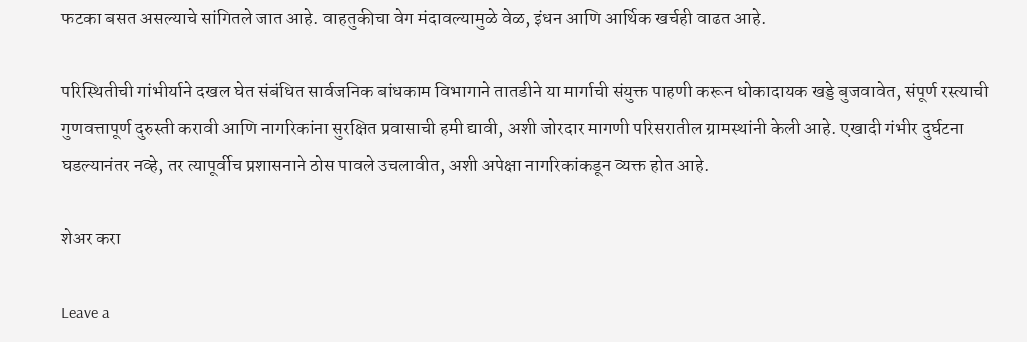फटका बसत असल्याचे सांगितले जात आहे. वाहतुकीचा वेग मंदावल्यामुळे वेळ, इंधन आणि आर्थिक खर्चही वाढत आहे.

परिस्थितीची गांभीर्याने दखल घेत संबंधित सार्वजनिक बांधकाम विभागाने तातडीने या मार्गाची संयुक्त पाहणी करून धोकादायक खड्डे बुजवावेत, संपूर्ण रस्त्याची गुणवत्तापूर्ण दुरुस्ती करावी आणि नागरिकांना सुरक्षित प्रवासाची हमी द्यावी, अशी जोरदार मागणी परिसरातील ग्रामस्थांनी केली आहे. एखादी गंभीर दुर्घटना घडल्यानंतर नव्हे, तर त्यापूर्वीच प्रशासनाने ठोस पावले उचलावीत, अशी अपेक्षा नागरिकांकडून व्यक्त होत आहे.

शेअर करा

Leave a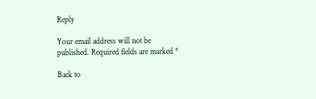Reply

Your email address will not be published. Required fields are marked *

Back to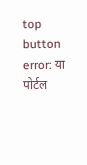top button
error: या पोर्टल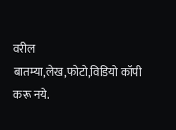वरील बातम्या,लेख,फोटो,विडियो कॉपी करू नये.